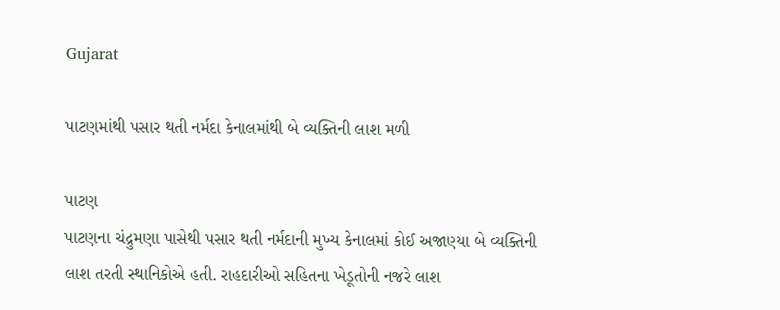Gujarat

પાટણમાંથી પસાર થતી નર્મદા કેનાલમાંથી બે વ્યક્તિની લાશ મળી

પાટણ
પાટણના ચંદ્રુમણા પાસેથી પસાર થતી નર્મદાની મુખ્ય કેનાલમાં કોઈ અજાણ્યા બે વ્યક્તિની લાશ તરતી સ્થાનિકોએ હતી. રાહદારીઓ સહિતના ખેડૂતોની નજરે લાશ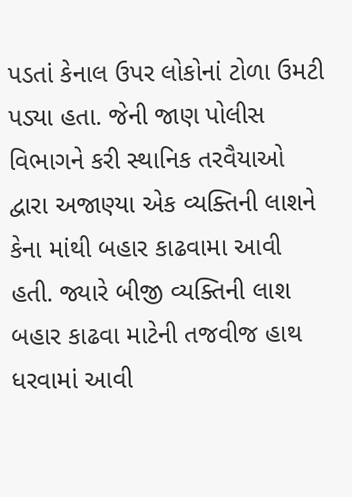પડતાં કેનાલ ઉપર લોકોનાં ટોળા ઉમટી પડ્યા હતા. જેની જાણ પોલીસ વિભાગને કરી સ્થાનિક તરવૈયાઓ દ્વારા અજાણ્યા એક વ્યક્તિની લાશને કેના માંથી બહાર કાઢવામા આવી હતી. જ્યારે બીજી વ્યક્તિની લાશ બહાર કાઢવા માટેની તજવીજ હાથ ધરવામાં આવી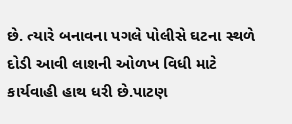છે. ત્યારે બનાવના પગલે પોલીસે ઘટના સ્થળે દોડી આવી લાશની ઓળખ વિધી માટે કાર્યવાહી હાથ ધરી છે.પાટણ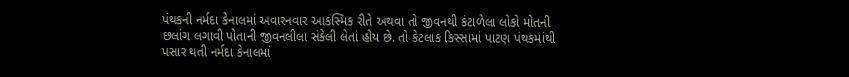પંથકની નર્મદા કેનાલમાં અવારનવાર આકસ્મિક રીતે અથવા તો જીવનથી કંટાળેલા લોકો મોતની છલાંગ લગાવી પોતાની જીવનલીલા સંકેલી લેતાં હોય છે. તો કેટલાક કિસ્સામાં પાટણ પંથકમાંથી પસાર થતી નર્મદા કેનાલમાં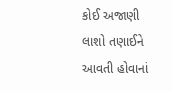કોઈ અજાણી લાશો તણાઈને આવતી હોવાનાં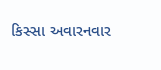કિસ્સા અવારનવાર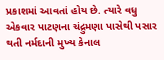પ્રકાશમાં આવતાં હોય છે. ત્યારે વધુ એકવાર પાટણના ચંદ્રુમણા પાસેથી પસાર થતી નર્મદાની મુખ્ય કેનાલ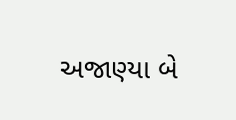અજાણ્યા બે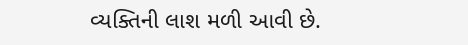વ્યક્તિની લાશ મળી આવી છે.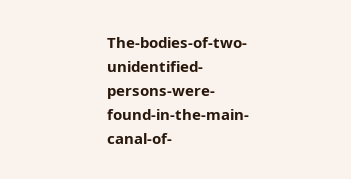The-bodies-of-two-unidentified-persons-were-found-in-the-main-canal-of-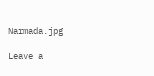Narmada.jpg

Leave a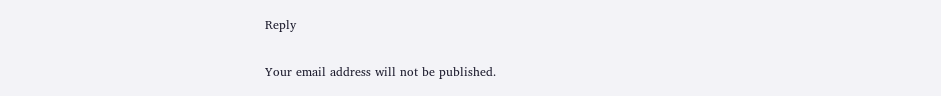Reply

Your email address will not be published.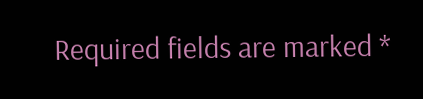Required fields are marked *